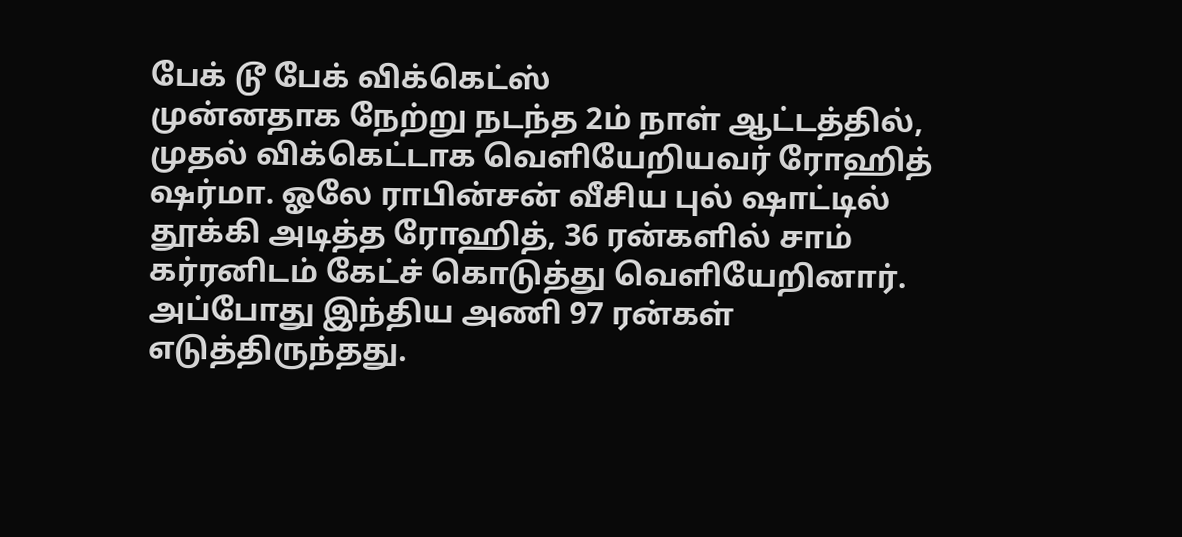பேக் டூ பேக் விக்கெட்ஸ்
முன்னதாக நேற்று நடந்த 2ம் நாள் ஆட்டத்தில், முதல் விக்கெட்டாக வெளியேறியவர் ரோஹித் ஷர்மா. ஓலே ராபின்சன் வீசிய புல் ஷாட்டில் தூக்கி அடித்த ரோஹித், 36 ரன்களில் சாம் கர்ரனிடம் கேட்ச் கொடுத்து வெளியேறினார். அப்போது இந்திய அணி 97 ரன்கள் எடுத்திருந்தது.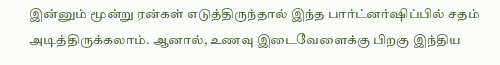இன்னும் மூன்று ரன்கள் எடுத்திருந்தால் இந்த பார்ட்னர்ஷிப்பில் சதம் அடித்திருக்கலாம். ஆனால், உணவு இடைவேளைக்கு பிறகு இந்திய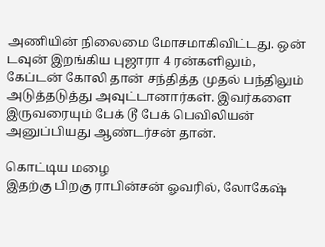அணியின் நிலைமை மோசமாகிவிட்டது. ஒன் டவுன் இறங்கிய புஜாரா 4 ரன்களிலும், கேப்டன் கோலி தான் சந்தித்த முதல் பந்திலும் அடுத்தடுத்து அவுட்டானார்கள். இவர்களை இருவரையும் பேக் டூ பேக் பெவிலியன் அனுப்பியது ஆண்டர்சன் தான்.

கொட்டிய மழை
இதற்கு பிறகு ராபின்சன் ஓவரில், லோகேஷ்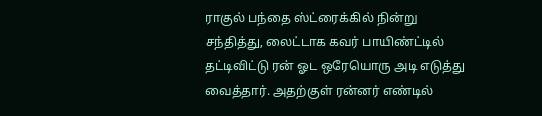ராகுல் பந்தை ஸ்ட்ரைக்கில் நின்று சந்தித்து, லைட்டாக கவர் பாயிண்ட்டில் தட்டிவிட்டு ரன் ஓட ஒரேயொரு அடி எடுத்து வைத்தார். அதற்குள் ரன்னர் எண்டில்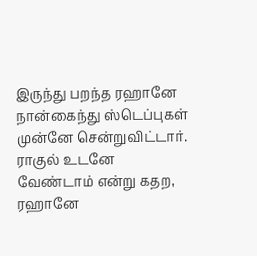இருந்து பறந்த ரஹானே நான்கைந்து ஸ்டெப்புகள் முன்னே சென்றுவிட்டார். ராகுல் உடனே வேண்டாம் என்று கதற, ரஹானே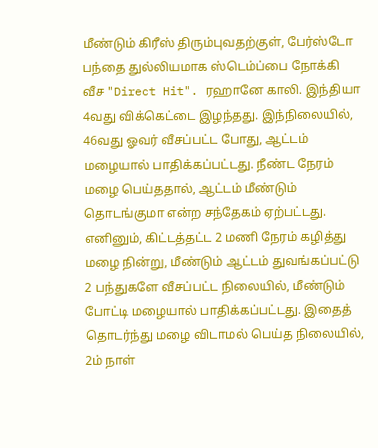மீண்டும் கிரீஸ் திரும்புவதற்குள், பேர்ஸ்டோ பந்தை துல்லியமாக ஸ்டெம்ப்பை நோக்கி வீச "Direct Hit". ரஹானே காலி. இந்தியா 4வது விக்கெட்டை இழந்தது. இந்நிலையில், 46வது ஓவர் வீசப்பட்ட போது, ஆட்டம் மழையால் பாதிக்கப்பட்டது. நீண்ட நேரம் மழை பெய்ததால், ஆட்டம் மீண்டும் தொடங்குமா என்ற சந்தேகம் ஏற்பட்டது. எனினும், கிட்டத்தட்ட 2 மணி நேரம் கழித்து மழை நின்று, மீண்டும் ஆட்டம் துவங்கப்பட்டு 2 பந்துகளே வீசப்பட்ட நிலையில், மீண்டும் போட்டி மழையால் பாதிக்கப்பட்டது. இதைத் தொடர்ந்து மழை விடாமல் பெய்த நிலையில், 2ம் நாள்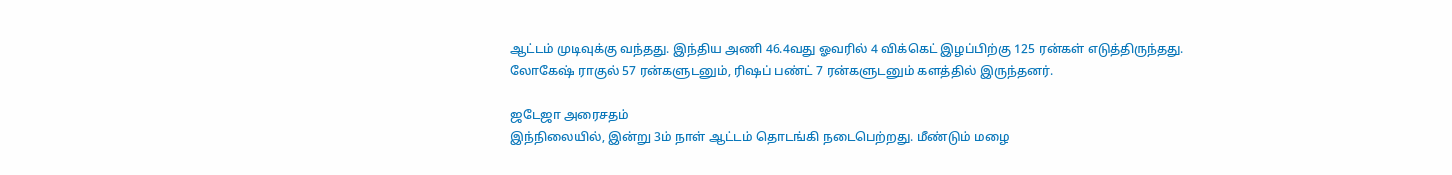ஆட்டம் முடிவுக்கு வந்தது. இந்திய அணி 46.4வது ஓவரில் 4 விக்கெட் இழப்பிற்கு 125 ரன்கள் எடுத்திருந்தது. லோகேஷ் ராகுல் 57 ரன்களுடனும், ரிஷப் பண்ட் 7 ரன்களுடனும் களத்தில் இருந்தனர்.

ஜடேஜா அரைசதம்
இந்நிலையில், இன்று 3ம் நாள் ஆட்டம் தொடங்கி நடைபெற்றது. மீண்டும் மழை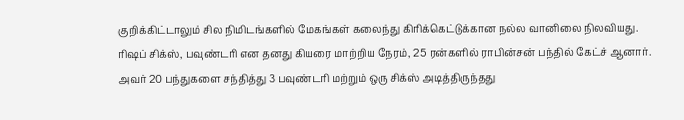குறிக்கிட்டாலும் சில நிமிடங்களில் மேகங்கள் கலைந்து கிரிக்கெட்டுக்கான நல்ல வானிலை நிலவியது. ரிஷப் சிக்ஸ், பவுண்டரி என தனது கியரை மாற்றிய நேரம், 25 ரன்களில் ராபின்சன் பந்தில் கேட்ச் ஆனார். அவர் 20 பந்துகளை சந்தித்து 3 பவுண்டரி மற்றும் ஒரு சிக்ஸ் அடித்திருந்தது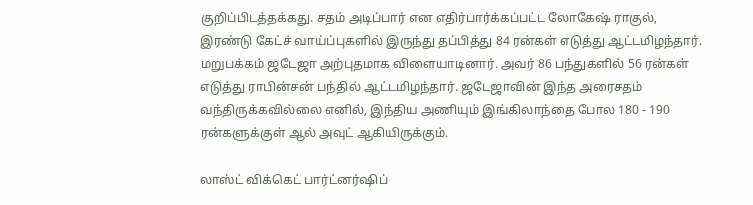குறிப்பிடத்தக்கது. சதம் அடிப்பார் என எதிர்பார்க்கப்பட்ட லோகேஷ் ராகுல், இரண்டு கேட்ச் வாய்ப்புகளில் இருந்து தப்பித்து 84 ரன்கள் எடுத்து ஆட்டமிழந்தார். மறுபக்கம் ஜடேஜா அற்புதமாக விளையாடினார். அவர் 86 பந்துகளில் 56 ரன்கள் எடுத்து ராபின்சன் பந்தில் ஆட்டமிழந்தார். ஜடேஜாவின் இந்த அரைசதம் வந்திருக்கவில்லை எனில், இந்திய அணியும் இங்கிலாந்தை போல 180 - 190 ரன்களுக்குள் ஆல் அவுட் ஆகியிருக்கும்.

லாஸ்ட் விக்கெட் பார்ட்னர்ஷிப்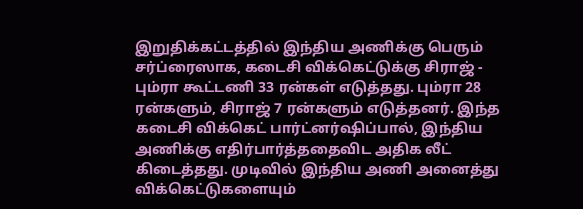இறுதிக்கட்டத்தில் இந்திய அணிக்கு பெரும் சர்ப்ரைஸாக, கடைசி விக்கெட்டுக்கு சிராஜ் - பும்ரா கூட்டணி 33 ரன்கள் எடுத்தது. பும்ரா 28 ரன்களும், சிராஜ் 7 ரன்களும் எடுத்தனர். இந்த கடைசி விக்கெட் பார்ட்னர்ஷிப்பால், இந்திய அணிக்கு எதிர்பார்த்ததைவிட அதிக லீட் கிடைத்தது. முடிவில் இந்திய அணி அனைத்து விக்கெட்டுகளையும்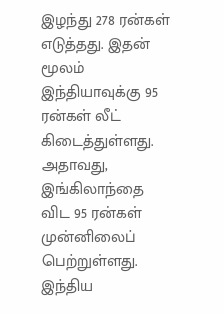இழந்து 278 ரன்கள் எடுத்தது. இதன் மூலம் இந்தியாவுக்கு 95 ரன்கள் லீட் கிடைத்துள்ளது. அதாவது, இங்கிலாந்தை விட 95 ரன்கள் முன்னிலைப் பெற்றுள்ளது. இந்திய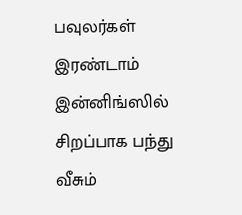பவுலர்கள் இரண்டாம் இன்னிங்ஸில் சிறப்பாக பந்து வீசும்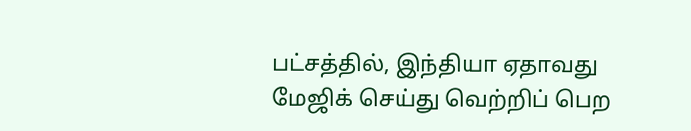பட்சத்தில், இந்தியா ஏதாவது மேஜிக் செய்து வெற்றிப் பெற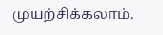முயற்சிக்கலாம்.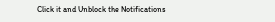Click it and Unblock the Notifications